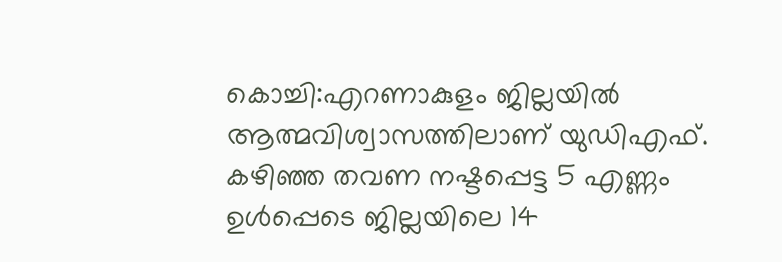കൊച്ചി:എറണാകുളം ജില്ലയിൽ ആത്മവിശ്വാസത്തിലാണ് യുഡിഎഫ്. കഴിഞ്ഞ തവണ നഷ്ടപ്പെട്ട 5 എണ്ണം ഉൾപ്പെടെ ജില്ലയിലെ 14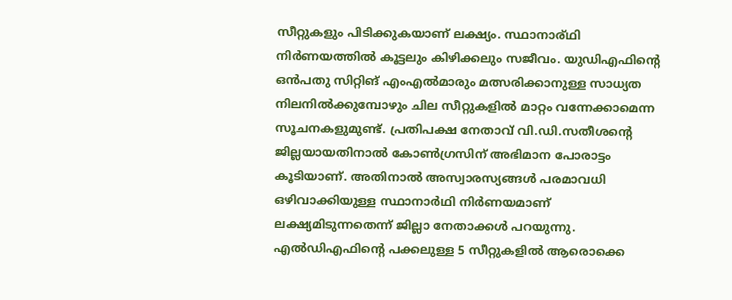സീറ്റുകളും പിടിക്കുകയാണ് ലക്ഷ്യം. സ്ഥാനാര്ഥി നിർണയത്തിൽ കൂട്ടലും കിഴിക്കലും സജീവം. യുഡിഎഫിന്റെ ഒൻപതു സിറ്റിങ് എംഎൽമാരും മത്സരിക്കാനുള്ള സാധ്യത നിലനിൽക്കുമ്പോഴും ചില സീറ്റുകളിൽ മാറ്റം വന്നേക്കാമെന്ന സൂചനകളുമുണ്ട്. പ്രതിപക്ഷ നേതാവ് വി.ഡി.സതീശന്റെ ജില്ലയായതിനാൽ കോൺഗ്രസിന് അഭിമാന പോരാട്ടം കൂടിയാണ്. അതിനാൽ അസ്വാരസ്യങ്ങൾ പരമാവധി ഒഴിവാക്കിയുള്ള സ്ഥാനാർഥി നിർണയമാണ് ലക്ഷ്യമിടുന്നതെന്ന് ജില്ലാ നേതാക്കൾ പറയുന്നു. എൽഡിഎഫിന്റെ പക്കലുള്ള 5 സീറ്റുകളിൽ ആരൊക്കെ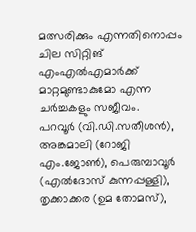മത്സരിക്കും എന്നതിനൊപ്പം ചില സിറ്റിങ് എംഎൽഎമാർക്ക് മാറ്റമുണ്ടാകുമോ എന്ന ചർച്ചകളും സജീവം.
പറവൂർ (വി.ഡി.സതീശൻ), അങ്കമാലി (റോജി എം.ജോൺ), പെരുമ്പാവൂർ (എൽദോസ് കുന്നപ്പള്ളി), തൃക്കാക്കര (ഉമ തോമസ്),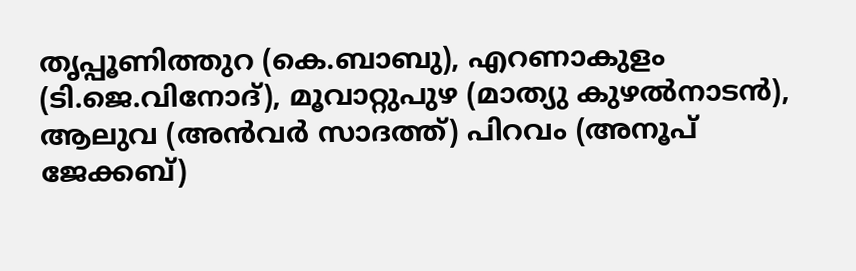തൃപ്പൂണിത്തുറ (കെ.ബാബു), എറണാകുളം (ടി.ജെ.വിനോദ്), മൂവാറ്റുപുഴ (മാത്യു കുഴൽനാടൻ), ആലുവ (അൻവർ സാദത്ത്) പിറവം (അനൂപ് ജേക്കബ്)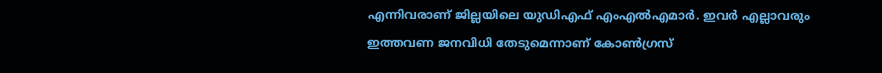എന്നിവരാണ് ജില്ലയിലെ യുഡിഎഫ് എംഎൽഎമാർ. ഇവർ എല്ലാവരും ഇത്തവണ ജനവിധി തേടുമെന്നാണ് കോൺഗ്രസ്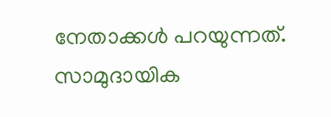നേതാക്കൾ പറയുന്നത്. സാമുദായിക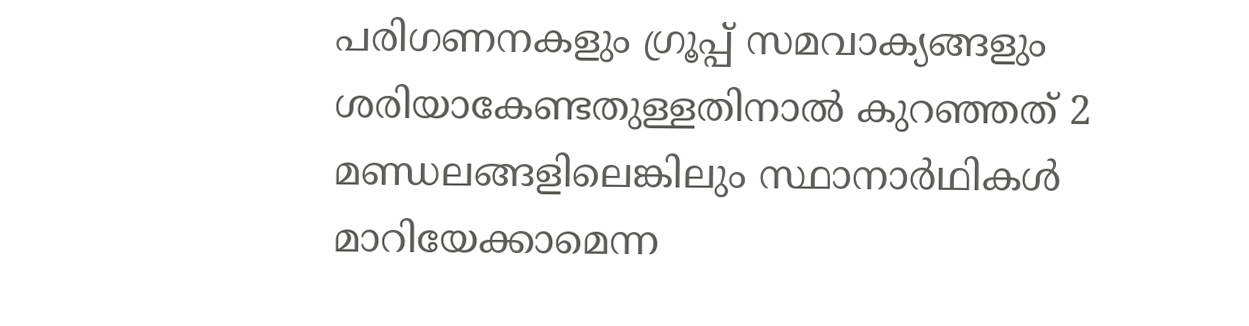പരിഗണനകളും ഗ്രൂപ്പ് സമവാക്യങ്ങളും ശരിയാകേണ്ടതുള്ളതിനാൽ കുറഞ്ഞത് 2 മണ്ഡലങ്ങളിലെങ്കിലും സ്ഥാനാർഥികൾ മാറിയേക്കാമെന്ന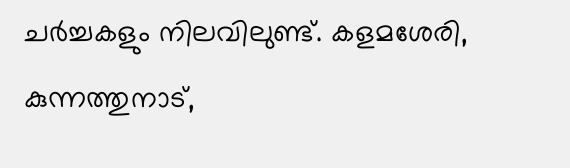ചർച്ചകളും നിലവിലുണ്ട്. കളമശേരി, കുന്നത്തുനാട്,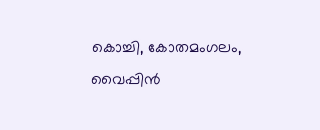കൊച്ചി, കോതമംഗലം, വൈപ്പിൻ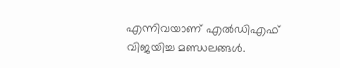എന്നിവയാണ് എൽഡിഎഫ് വിജയിച്ച മണ്ഡലങ്ങൾ.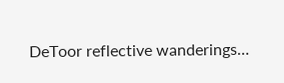DeToor reflective wanderings…